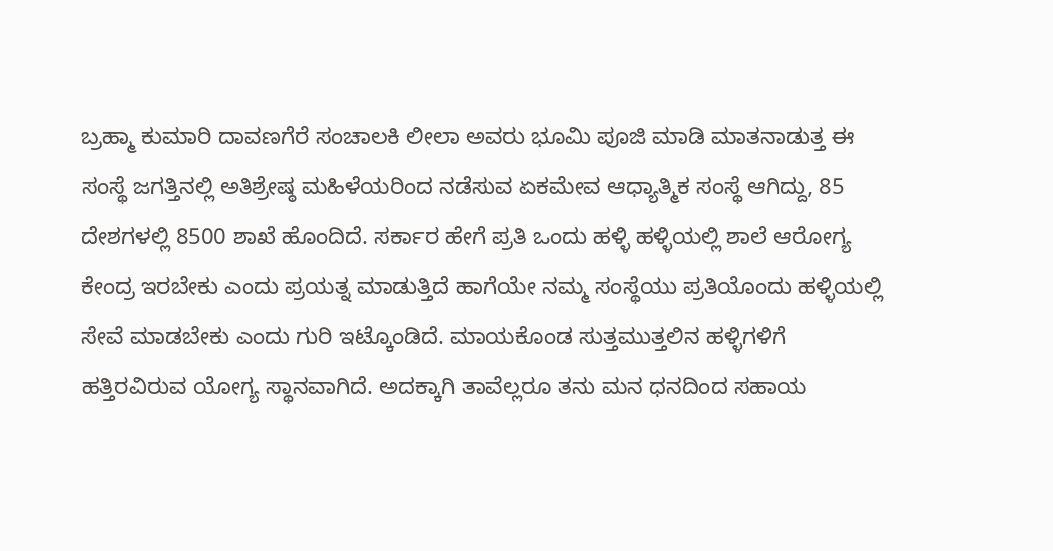ಬ್ರಹ್ಮಾ ಕುಮಾರಿ ದಾವಣಗೆರೆ ಸಂಚಾಲಕಿ ಲೀಲಾ ಅವರು ಭೂಮಿ ಪೂಜಿ ಮಾಡಿ ಮಾತನಾಡುತ್ತ ಈ ಸಂಸ್ಥೆ ಜಗತ್ತಿನಲ್ಲಿ ಅತಿಶ್ರೇಷ್ಠ ಮಹಿಳೆಯರಿಂದ ನಡೆಸುವ ಏಕಮೇವ ಆಧ್ಯಾತ್ಮಿಕ ಸಂಸ್ಥೆ ಆಗಿದ್ದು, 85 ದೇಶಗಳಲ್ಲಿ 8500 ಶಾಖೆ ಹೊಂದಿದೆ. ಸರ್ಕಾರ ಹೇಗೆ ಪ್ರತಿ ಒಂದು ಹಳ್ಳಿ ಹಳ್ಳಿಯಲ್ಲಿ ಶಾಲೆ ಆರೋಗ್ಯ ಕೇಂದ್ರ ಇರಬೇಕು ಎಂದು ಪ್ರಯತ್ನ ಮಾಡುತ್ತಿದೆ ಹಾಗೆಯೇ ನಮ್ಮ ಸಂಸ್ಥೆಯು ಪ್ರತಿಯೊಂದು ಹಳ್ಳಿಯಲ್ಲಿ ಸೇವೆ ಮಾಡಬೇಕು ಎಂದು ಗುರಿ ಇಟ್ಕೊಂಡಿದೆ. ಮಾಯಕೊಂಡ ಸುತ್ತಮುತ್ತಲಿನ ಹಳ್ಳಿಗಳಿಗೆ ಹತ್ತಿರವಿರುವ ಯೋಗ್ಯ ಸ್ಥಾನವಾಗಿದೆ. ಅದಕ್ಕಾಗಿ ತಾವೆಲ್ಲರೂ ತನು ಮನ ಧನದಿಂದ ಸಹಾಯ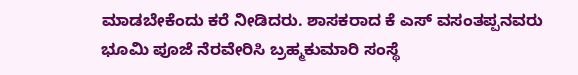ಮಾಡಬೇಕೆಂದು ಕರೆ ನೀಡಿದರು. ಶಾಸಕರಾದ ಕೆ ಎಸ್ ವಸಂತಪ್ಪನವರು ಭೂಮಿ ಪೂಜೆ ನೆರವೇರಿಸಿ ಬ್ರಹ್ಮಕುಮಾರಿ ಸಂಸ್ಥೆ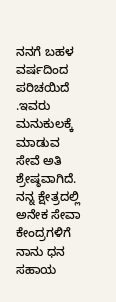ನನಗೆ ಬಹಳ ವರ್ಷದಿಂದ ಪರಿಚಯಿದೆ .ಇವರು ಮನುಕುಲಕ್ಕೆ ಮಾಡುವ ಸೇವೆ ಅತಿ ಶ್ರೇಷ್ಠವಾಗಿದೆ. ನನ್ನ ಕ್ಷೇತ್ರದಲ್ಲಿ ಅನೇಕ ಸೇವಾ ಕೇಂದ್ರಗಳಿಗೆ ನಾನು ಧನ ಸಹಾಯ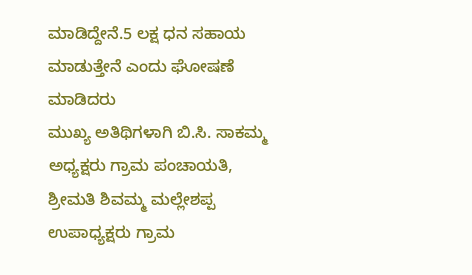ಮಾಡಿದ್ದೇನೆ.5 ಲಕ್ಷ ಧನ ಸಹಾಯ ಮಾಡುತ್ತೇನೆ ಎಂದು ಘೋಷಣೆ ಮಾಡಿದರು
ಮುಖ್ಯ ಅತಿಥಿಗಳಾಗಿ ಬಿ.ಸಿ. ಸಾಕಮ್ಮ ಅಧ್ಯಕ್ಷರು ಗ್ರಾಮ ಪಂಚಾಯತಿ, ಶ್ರೀಮತಿ ಶಿವಮ್ಮ ಮಲ್ಲೇಶಪ್ಪ ಉಪಾಧ್ಯಕ್ಷರು ಗ್ರಾಮ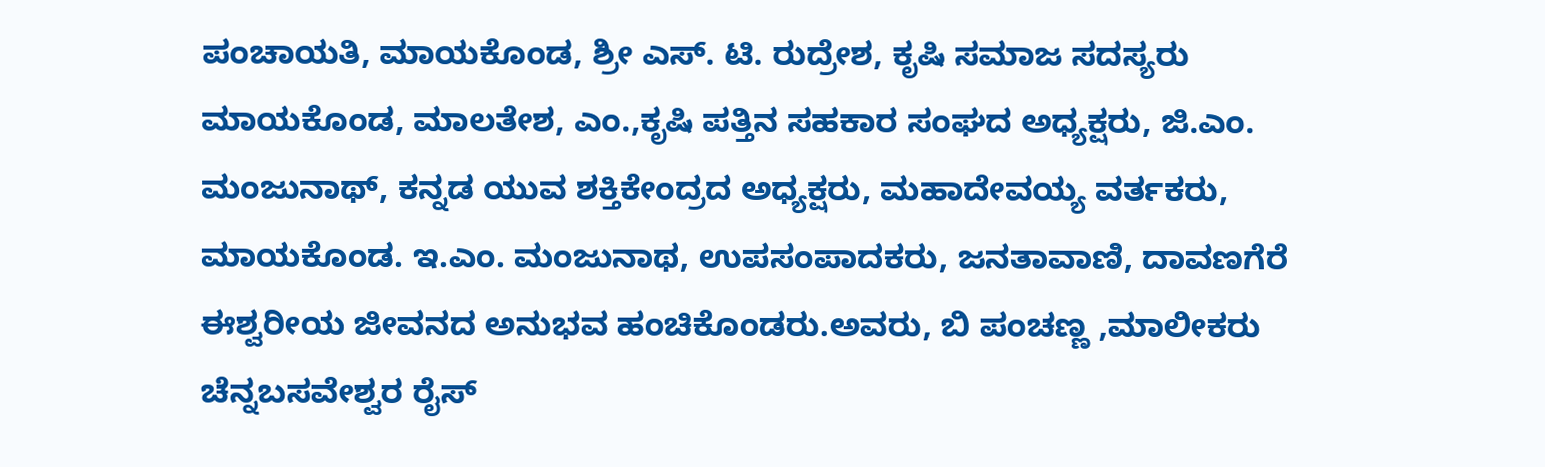ಪಂಚಾಯತಿ, ಮಾಯಕೊಂಡ, ಶ್ರೀ ಎಸ್. ಟಿ. ರುದ್ರೇಶ, ಕೃಷಿ ಸಮಾಜ ಸದಸ್ಯರು ಮಾಯಕೊಂಡ, ಮಾಲತೇಶ, ಎಂ.,ಕೃಷಿ ಪತ್ತಿನ ಸಹಕಾರ ಸಂಘದ ಅಧ್ಯಕ್ಷರು, ಜಿ.ಎಂ. ಮಂಜುನಾಥ್, ಕನ್ನಡ ಯುವ ಶಕ್ತಿಕೇಂದ್ರದ ಅಧ್ಯಕ್ಷರು, ಮಹಾದೇವಯ್ಯ ವರ್ತಕರು, ಮಾಯಕೊಂಡ. ಇ.ಎಂ. ಮಂಜುನಾಥ, ಉಪಸಂಪಾದಕರು, ಜನತಾವಾಣಿ, ದಾವಣಗೆರೆ ಈಶ್ವರೀಯ ಜೀವನದ ಅನುಭವ ಹಂಚಿಕೊಂಡರು.ಅವರು, ಬಿ ಪಂಚಣ್ಣ ,ಮಾಲೀಕರು ಚೆನ್ನಬಸವೇಶ್ವರ ರೈಸ್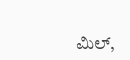ಮಿಲ್,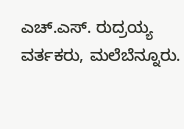ಎಚ್.ಎಸ್. ರುದ್ರಯ್ಯ ವರ್ತಕರು, ಮಲೆಬೆನ್ನೂರು.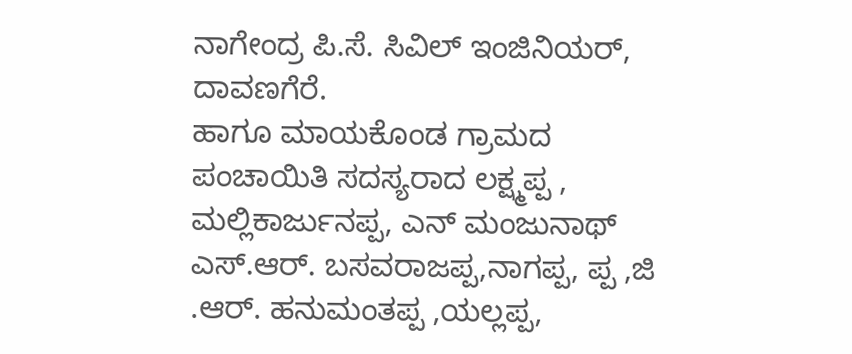ನಾಗೇಂದ್ರ ಪಿ.ಸೆ. ಸಿವಿಲ್ ಇಂಜಿನಿಯರ್, ದಾವಣಗೆರೆ.
ಹಾಗೂ ಮಾಯಕೊಂಡ ಗ್ರಾಮದ ಪಂಚಾಯಿತಿ ಸದಸ್ಯರಾದ ಲಕ್ಷ್ಮಪ್ಪ , ಮಲ್ಲಿಕಾರ್ಜುನಪ್ಪ, ಎನ್ ಮಂಜುನಾಥ್ ಎಸ್.ಆರ್. ಬಸವರಾಜಪ್ಪ,ನಾಗಪ್ಪ, ಪ್ಪ ,ಜಿ .ಆರ್. ಹನುಮಂತಪ್ಪ ,ಯಲ್ಲಪ್ಪ,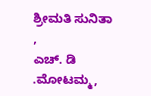ಶ್ರೀಮತಿ ಸುನಿತಾ ,
ಎಚ್. ಡಿ .ಮೋಟಮ್ಮ,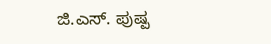ಜಿ.ಎಸ್. ಪುಷ್ಪ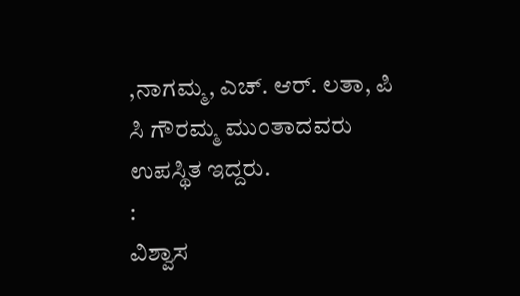,ನಾಗಮ್ಮ, ಎಚ್. ಆರ್. ಲತಾ, ಪಿ ಸಿ ಗೌರಮ್ಮ ಮುಂತಾದವರು ಉಪಸ್ಥಿತ ಇದ್ದರು.
:
ವಿಶ್ವಾಸ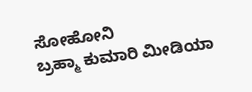ಸೋಹೋನಿ
ಬ್ರಹ್ಮಾ ಕುಮಾರಿ ಮೀಡಿಯಾ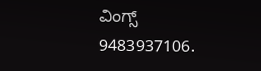ವಿಂಗ್ಸ್
9483937106.